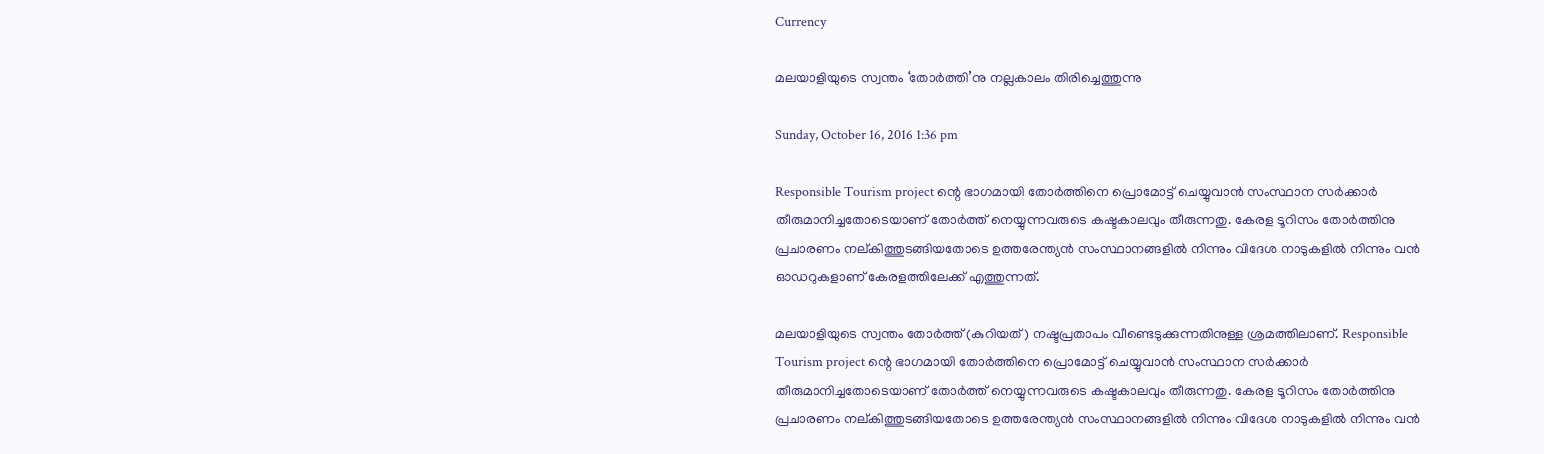Currency

മലയാളിയുടെ സ്വന്തം ‘തോർത്തി’നു നല്ലകാലം തിരിച്ചെത്തുന്നു

Sunday, October 16, 2016 1:36 pm

Responsible Tourism project ന്റെ ഭാഗമായി തോർത്തിനെ പ്രൊമോട്ട് ചെയ്യുവാൻ സംസ്ഥാന സർക്കാർ തീരുമാനിച്ചതോടെയാണ് തോർത്ത് നെയ്യുന്നവരുടെ കഷ്ടകാലവും തീരുന്നതു. കേരള ടൂറിസം തോർത്തിനു പ്രചാരണം നല്കിത്തുടങ്ങിയതോടെ ഉത്തരേന്ത്യൻ സംസ്ഥാനങ്ങളിൽ നിന്നും വിദേശ നാടുകളിൽ നിന്നും വൻ ഓഡറുകളാണ് കേരളത്തിലേക്ക് എത്തുന്നത്.

മലയാളിയുടെ സ്വന്തം തോർത്ത് (കുറിയത്) നഷ്ടപ്രതാപം വീണ്ടെടുക്കുന്നതിനുള്ള ശ്രമത്തിലാണ്. Responsible Tourism project ന്റെ ഭാഗമായി തോർത്തിനെ പ്രൊമോട്ട് ചെയ്യുവാൻ സംസ്ഥാന സർക്കാർ തീരുമാനിച്ചതോടെയാണ് തോർത്ത് നെയ്യുന്നവരുടെ കഷ്ടകാലവും തീരുന്നതു. കേരള ടൂറിസം തോർത്തിനു പ്രചാരണം നല്കിത്തുടങ്ങിയതോടെ ഉത്തരേന്ത്യൻ സംസ്ഥാനങ്ങളിൽ നിന്നും വിദേശ നാടുകളിൽ നിന്നും വൻ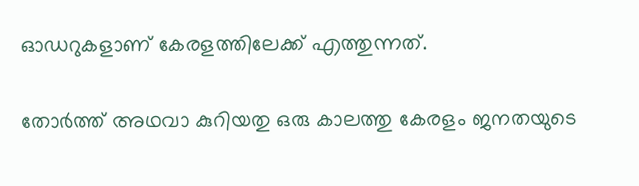ഓഡറുകളാണ് കേരളത്തിലേക്ക് എത്തുന്നത്.

തോർത്ത് അഥവാ കുറിയതു ഒരു കാലത്തു കേരളം ജനതയുടെ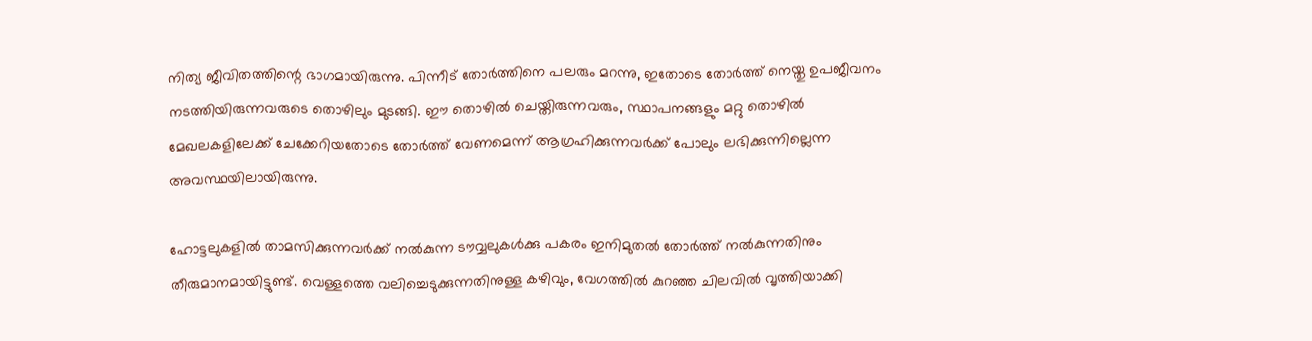നിത്യ ജീവിതത്തിന്റെ ഭാഗമായിരുന്നു. പിന്നീട് തോർത്തിനെ പലരും മറന്നു, ഇതോടെ തോർത്ത് നെയ്തു ഉപജീവനം നടത്തിയിരുന്നവരുടെ തൊഴിലും മുടങ്ങി. ഈ തൊഴിൽ ചെയ്തിരുന്നവരും, സ്ഥാപനങ്ങളും മറ്റു തൊഴിൽ മേഖലകളിലേക്ക് ചേക്കേറിയതോടെ തോർത്ത് വേണമെന്ന് ആഗ്രഹിക്കുന്നവർക്ക് പോലും ലഭിക്കുന്നില്ലെന്ന അവസ്ഥയിലായിരുന്നു.

ഹോട്ടലുകളിൽ താമസിക്കുന്നവർക്ക് നൽകുന്ന ടൗവ്വലുകൾക്കു പകരം ഇനിമുതൽ തോർത്ത് നൽകുന്നതിനും തീരുമാനമായിട്ടുണ്ട്. വെള്ളത്തെ വലിച്ചെടുക്കുന്നതിനുള്ള കഴിവും, വേഗത്തിൽ കുറഞ്ഞ ചിലവിൽ വൃത്തിയാക്കി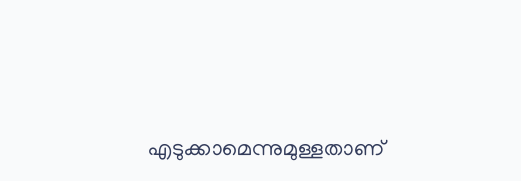എടുക്കാമെന്നുമുള്ളതാണ്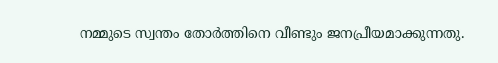നമ്മുടെ സ്വന്തം തോർത്തിനെ വീണ്ടും ജനപ്രീയമാക്കുന്നതു.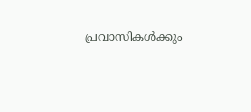പ്രവാസികൾക്കും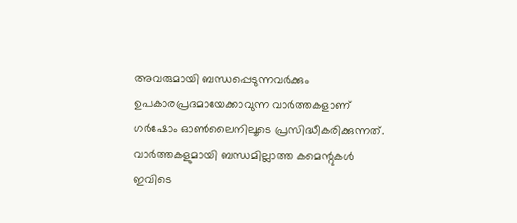അവരുമായി ബന്ധപ്പെടുന്നവർക്കും ഉപകാരപ്രദമായേക്കാവുന്ന വാർത്തകളാണ് ഗർഷോം ഓൺലൈനിലൂടെ പ്രസിദ്ധീകരിക്കുന്നത്. വാർത്തകളുമായി ബന്ധമില്ലാത്ത കമെന്റുകൾ ഇവിടെ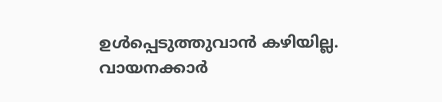ഉൾപ്പെടുത്തുവാൻ കഴിയില്ല. വായനക്കാർ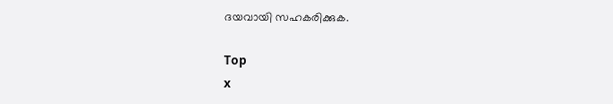ദയവായി സഹകരിക്കുക.

Top
x